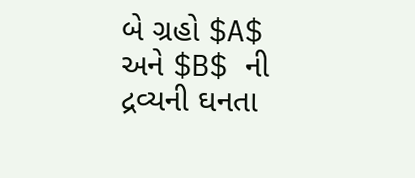બે ગ્રહો $A$ અને $B$ ની દ્રવ્યની ઘનતા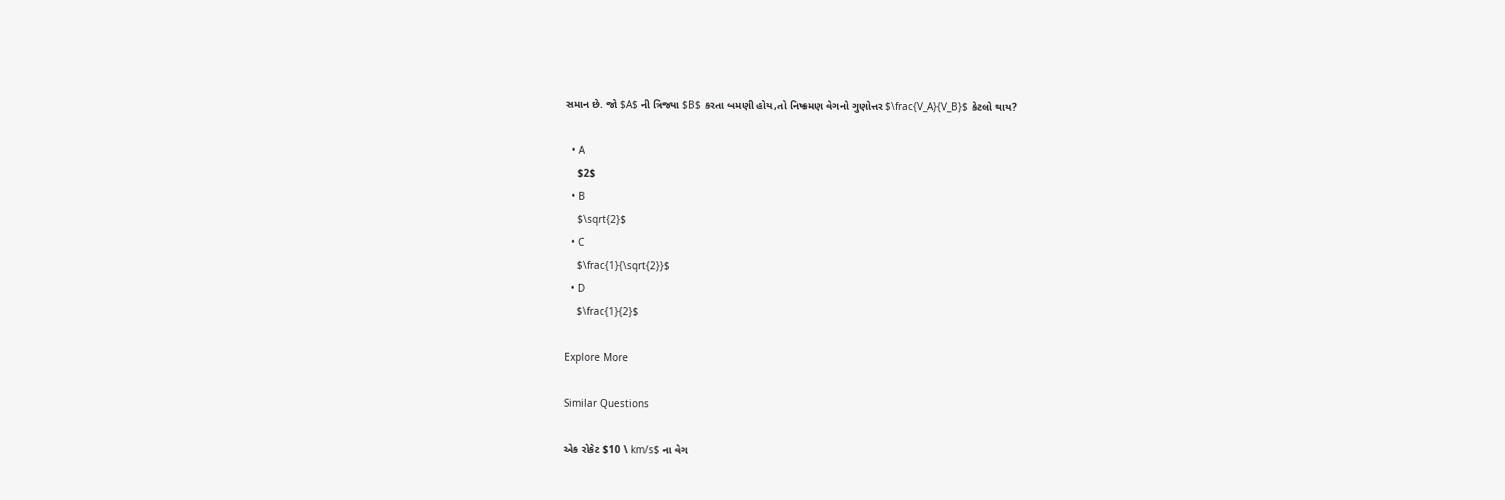સમાન છે. જો $A$ ની ત્રિજ્યા $B$ કરતા બમણી હોય,તો નિષ્ક્રમણ વેગનો ગુણોત્તર $\frac{V_A}{V_B}$ કેટલો થાય?

  • A
    $2$
  • B
    $\sqrt{2}$
  • C
    $\frac{1}{\sqrt{2}}$
  • D
    $\frac{1}{2}$

Explore More

Similar Questions

એક રોકેટ $10 \ km/s$ ના વેગ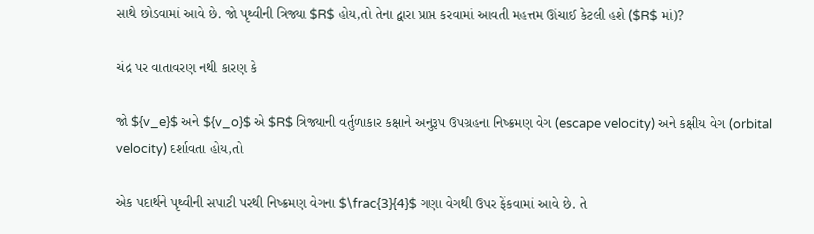સાથે છોડવામાં આવે છે. જો પૃથ્વીની ત્રિજ્યા $R$ હોય,તો તેના દ્વારા પ્રાપ્ત કરવામાં આવતી મહત્તમ ઊંચાઈ કેટલી હશે ($R$ માં)?

ચંદ્ર પર વાતાવરણ નથી કારણ કે

જો ${v_e}$ અને ${v_o}$ એ $R$ ત્રિજ્યાની વર્તુળાકાર કક્ષાને અનુરૂપ ઉપગ્રહના નિષ્ક્રમણ વેગ (escape velocity) અને કક્ષીય વેગ (orbital velocity) દર્શાવતા હોય,તો

એક પદાર્થને પૃથ્વીની સપાટી પરથી નિષ્ક્રમણ વેગના $\frac{3}{4}$ ગણા વેગથી ઉપર ફેંકવામાં આવે છે. તે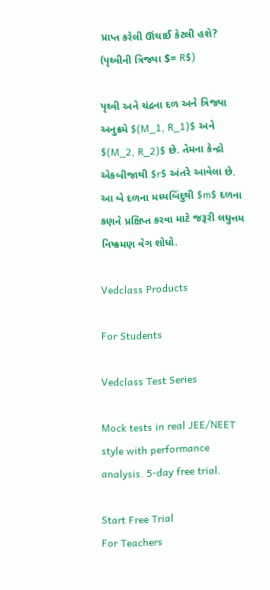પ્રાપ્ત કરેલી ઊંચાઈ કેટલી હશે? (પૃથ્વીની ત્રિજ્યા $= R$)

પૃથ્વી અને ચંદ્રના દળ અને ત્રિજ્યા અનુક્રમે $(M_1, R_1)$ અને $(M_2, R_2)$ છે. તેમના કેન્દ્રો એકબીજાથી $r$ અંતરે આવેલા છે. આ બે દળના મધ્યબિંદુથી $m$ દળના કણને પ્રક્ષિપ્ત કરવા માટે જરૂરી લઘુત્તમ નિષ્ક્રમણ વેગ શોધો.

Vedclass Products

For Students

Vedclass Test Series

Mock tests in real JEE/NEET style with performance analysis. 5-day free trial.

Start Free Trial
For Teachers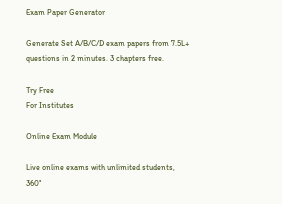Exam Paper Generator

Generate Set A/B/C/D exam papers from 7.5L+ questions in 2 minutes. 3 chapters free.

Try Free
For Institutes

Online Exam Module

Live online exams with unlimited students, 360°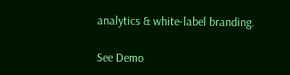analytics & white-label branding.

See Demo